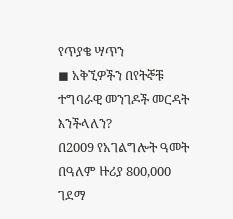የጥያቄ ሣጥን
◼ አቅኚዎችን በየትኞቹ ተግባራዊ መንገዶች መርዳት እንችላለን?
በ2009 የአገልግሎት ዓመት በዓለም ዙሪያ 800,000 ገደማ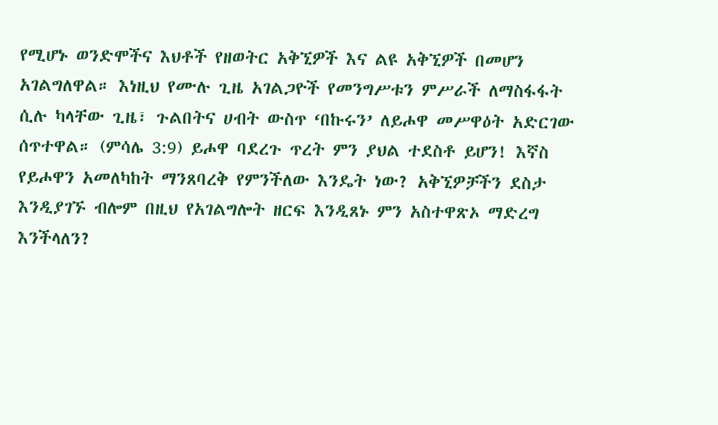የሚሆኑ ወንድሞችና እህቶች የዘወትር አቅኚዎች እና ልዩ አቅኚዎች በመሆን አገልግለዋል። እነዚህ የሙሉ ጊዜ አገልጋዮች የመንግሥቱን ምሥራች ለማስፋፋት ሲሉ ካላቸው ጊዜ፣ ጉልበትና ሀብት ውስጥ ‘በኩሩን’ ለይሖዋ መሥዋዕት አድርገው ሰጥተዋል። (ምሳሌ 3:9) ይሖዋ ባደረጉ ጥረት ምን ያህል ተደስቶ ይሆን! እኛስ የይሖዋን አመለካከት ማንጸባረቅ የምንችለው እንዴት ነው? አቅኚዎቻችን ደስታ እንዲያገኙ ብሎም በዚህ የአገልግሎት ዘርፍ እንዲጸኑ ምን አስተዋጽኦ ማድረግ እንችላለን?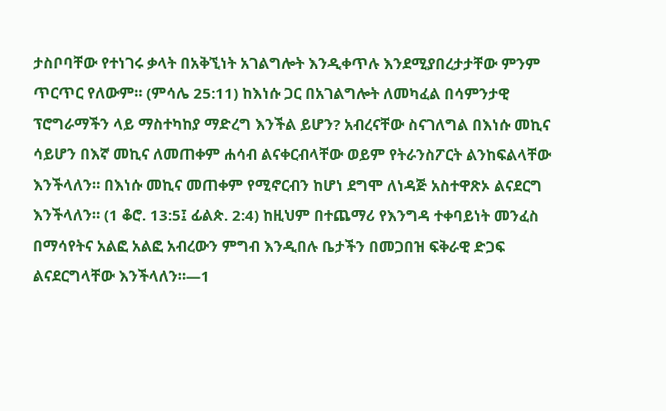ታስቦባቸው የተነገሩ ቃላት በአቅኚነት አገልግሎት እንዲቀጥሉ እንደሚያበረታታቸው ምንም ጥርጥር የለውም። (ምሳሌ 25:11) ከእነሱ ጋር በአገልግሎት ለመካፈል በሳምንታዊ ፕሮግራማችን ላይ ማስተካከያ ማድረግ እንችል ይሆን? አብረናቸው ስናገለግል በእነሱ መኪና ሳይሆን በእኛ መኪና ለመጠቀም ሐሳብ ልናቀርብላቸው ወይም የትራንስፖርት ልንከፍልላቸው እንችላለን። በእነሱ መኪና መጠቀም የሚኖርብን ከሆነ ደግሞ ለነዳጅ አስተዋጽኦ ልናደርግ እንችላለን። (1 ቆሮ. 13:5፤ ፊልጵ. 2:4) ከዚህም በተጨማሪ የእንግዳ ተቀባይነት መንፈስ በማሳየትና አልፎ አልፎ አብረውን ምግብ እንዲበሉ ቤታችን በመጋበዝ ፍቅራዊ ድጋፍ ልናደርግላቸው እንችላለን።—1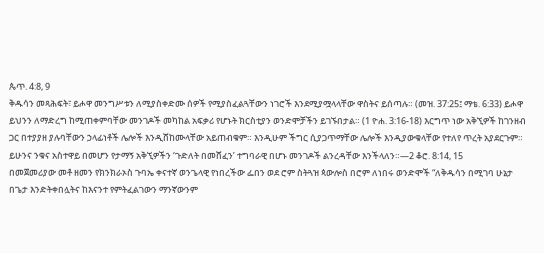ጴጥ. 4:8, 9
ቅዱሳን መጻሕፍት፣ ይሖዋ መንግሥቱን ለሚያስቀድሙ ሰዎች የሚያስፈልጓቸውን ነገሮች እንደሚያሟላላቸው ዋስትና ይሰጣሉ። (መዝ. 37:25፤ ማቴ. 6:33) ይሖዋ ይህንን ለማድረግ ከሚጠቀምባቸው መንገዶች መካከል አፍቃሪ የሆኑት ክርስቲያን ወንድሞቻችን ይገኙበታል። (1 ዮሐ. 3:16-18) እርግጥ ነው አቅኚዎች ከገንዘብ ጋር በተያያዘ ያሉባቸውን ኃላፊነቶች ሌሎች እንዲሸከሙላቸው አይጠብቁም። እንዲሁም ችግር ሲያጋጥማቸው ሌሎች እንዲያውቁላቸው የተለየ ጥረት አያደርጉም። ይሁንና ንቁና አስተዋይ በመሆን የታማኝ አቅኚዎችን ‘ጉድለት በመሸፈን’ ተግባራዊ በሆኑ መንገዶች ልንረዳቸው እንችላለን።—2 ቆሮ. 8:14, 15
በመጀመሪያው መቶ ዘመን የክንክራኦስ ጉባኤ ቀናተኛ ወንጌላዊ የነበረችው ፌበን ወደ ሮም ስትጓዝ ጳውሎስ በሮም ለነበሩ ወንድሞች “ለቅዱሳን በሚገባ ሁኔታ በጌታ እንድትቀበሏትና ከእናንተ የምትፈልገውን ማንኛውንም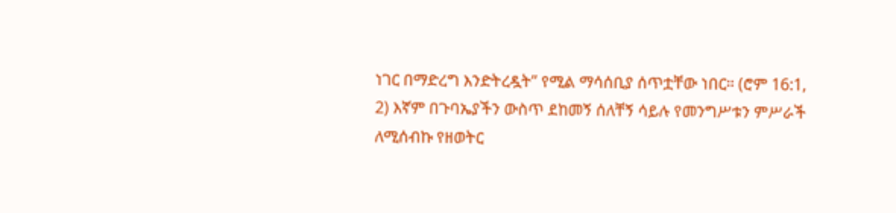ነገር በማድረግ እንድትረዷት” የሚል ማሳሰቢያ ሰጥቷቸው ነበር። (ሮም 16:1, 2) እኛም በጉባኤያችን ውስጥ ደከመኝ ሰለቸኝ ሳይሉ የመንግሥቱን ምሥራች ለሚሰብኩ የዘወትር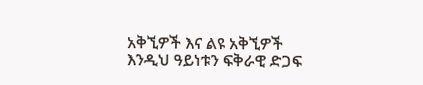አቅኚዎች እና ልዩ አቅኚዎች እንዲህ ዓይነቱን ፍቅራዊ ድጋፍ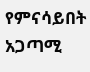የምናሳይበት አጋጣሚ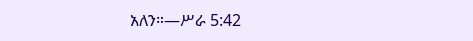አለን።—ሥራ 5:42